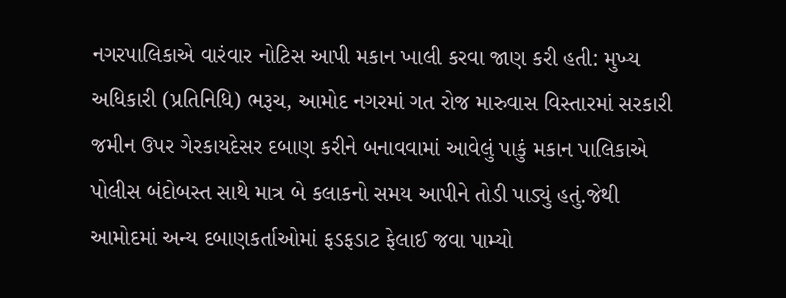નગરપાલિકાએ વારંવાર નોટિસ આપી મકાન ખાલી કરવા જાણ કરી હતી: મુખ્ય અધિકારી (પ્રતિનિધિ) ભરૂચ, આમોદ નગરમાં ગત રોજ મારુવાસ વિસ્તારમાં સરકારી જમીન ઉપર ગેરકાયદેસર દબાણ કરીને બનાવવામાં આવેલું પાકું મકાન પાલિકાએ પોલીસ બંદોબસ્ત સાથે માત્ર બે કલાકનો સમય આપીને તોડી પાડ્યું હતું.જેથી આમોદમાં અન્ય દબાણકર્તાઓમાં ફડફડાટ ફેલાઈ જવા પામ્યો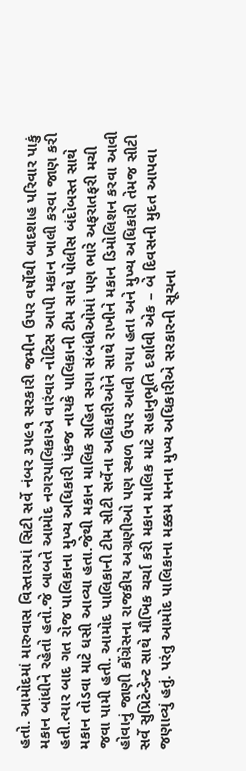હતો. આમોદમાં મારુવાસ વિસ્તારમાં સિટી સર્વે નંબર ૩૫૯૧ સરકારી જમીન ઉપર વર્ષોથી બાદશાહ પરિવાર પાકું મકાન બાંધીને રહેતો હતો.જે બાબતે આમોદ નગરપાલિકાએ વારંવાર નોટિસ આપી મકાન ખાલી કરવા જાણ કરી હતી.ત્યાર બાદ ગત રોજ પાલિકાના મુખ્ય અધિકારી પંકજ નાયકે પાલિકાની ટીમ સાથે પોલીસ બંદોબસ્ત સાથે મકાન તોડવા માટે ધસી આવ્યા હતા.જેથી મકાન માલિક સહિત સગા સંબંધીઓમાં પણ ભારે અફરાતફરી મચી જવા પામી હતી. આમોદ પાલિકાની ટીમ સીટી સર્વેના અધિકારીઓને સાથે રાખીને મકાન ડિમોલિશન કરવા આવી હોવાનું જાણી કોંગ્રેસના રાજકીય અગ્રણીઓ પણ સ્થળ ઉપર આવી ગયા હતા અને મુખ્ય અધિકારી તેમજ સીટી સર્વે સુપ્રિટેન્ડેન્ટ સાથે મૌખિક ચર્ચા કરી મકાન માલિક માટે સહાનુભૂતિ દર્શાવી એક – બે દિવસની મુદત આપવા જણાવ્યું હતું. પરંતુ આમોદ પાલિકાના મક્કમ મનના મુખ્ય અધિકારીએ સરકારની સૂચના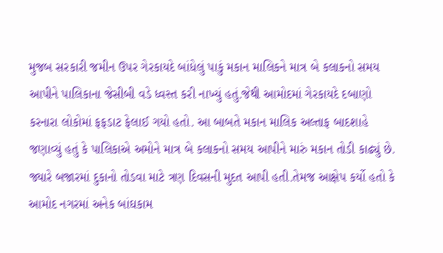મુજબ સરકારી જમીન ઉપર ગેરકાયદે બાંધેલું પાકું મકાન માલિકને માત્ર બે કલાકનો સમય આપીને પાલિકાના જેસીબી વડે ધ્વસ્ત કરી નાખ્યું હતું.જેથી આમોદમાં ગેરકાયદે દબાણો કરનારા લોકોમાં ફફડાટ ફેલાઈ ગયો હતો. આ બાબતે મકાન માલિક અલ્તાફ બાદશાહે જણાવ્યું હતું કે પાલિકાએ અમોને માત્ર બે કલાકનો સમય આપીને મારું મકાન તોડી કાઢ્યું છે. જ્યારે બજારમાં દુકાનો તોડવા માટે ત્રણ દિવસની મુદત આપી હતી.તેમજ આક્ષેપ કર્યો હતો કે આમોદ નગરમાં અનેક બાંઘકામ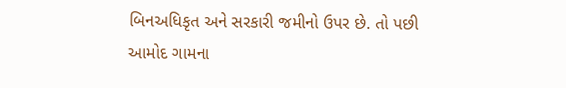બિનઅધિકૃત અને સરકારી જમીનો ઉપર છે. તો પછી આમોદ ગામના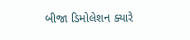બીજા ડિમોલેશન ક્યારે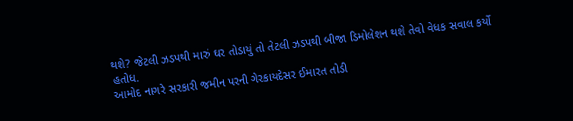થશે? જેટલી ઝડપથી મારું ઘર તોડાયું તો તેટલી ઝડપથી બીજા ડિમોલેશન થશે તેવો વેધક સવાલ કર્યો હતોધ.
આમોદ નાગરે સરકારી જમીન પરની ગેરકાયદેસર ઈમારત તોડી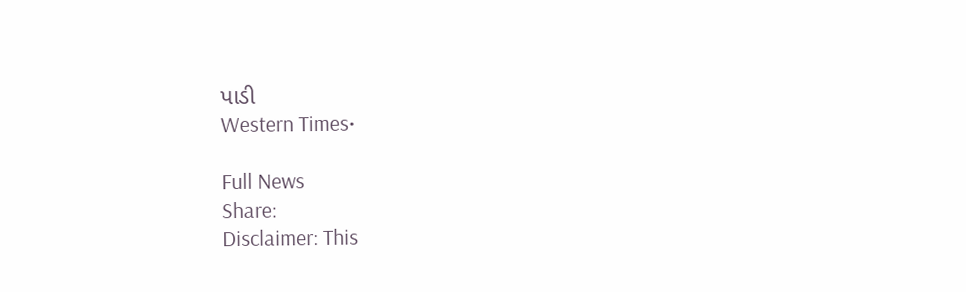પાડી
Western Times•

Full News
Share:
Disclaimer: This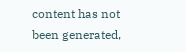content has not been generated,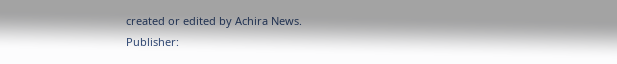created or edited by Achira News.
Publisher: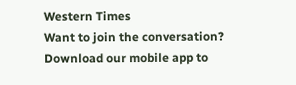Western Times
Want to join the conversation?
Download our mobile app to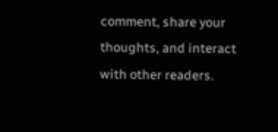comment, share your thoughts, and interact with other readers.